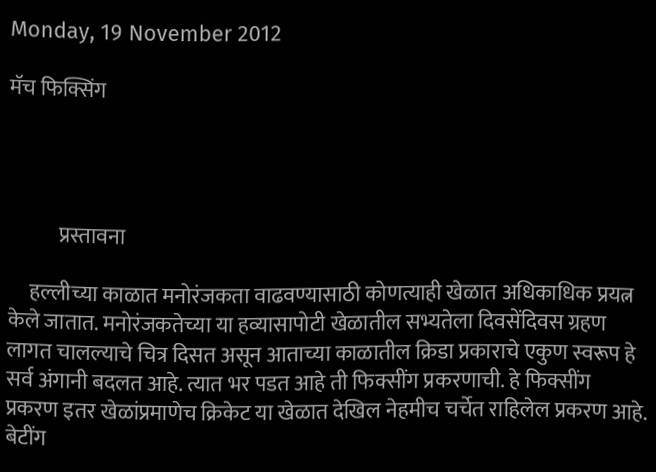Monday, 19 November 2012

मॅच फिक्सिंग




            प्रस्तावना

     हल्लीच्या काळात मनोरंजकता वाढवण्यासाठी कोणत्याही खेळात अधिकाधिक प्रयत्न केले जातात. मनोरंजकतेच्या या हव्यासापोटी खेळातील सभ्यतेला दिवसेंदिवस ग्रहण लागत चालल्याचे चित्र दिसत असून आताच्या काळातील क्रिडा प्रकाराचे एकुण स्वरूप हे सर्व अंगानी बदलत आहे. त्यात भर पडत आहे ती फिक्सींग प्रकरणाची. हे फिक्सींग प्रकरण इतर खेळांप्रमाणेच क्रिकेट या खेळात देखिल नेहमीच चर्चेत राहिलेल प्रकरण आहे. बेटींग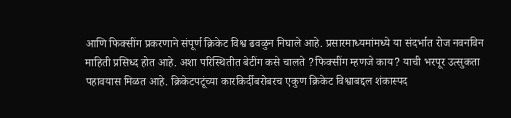आणि फिक्सींग प्रकरणाने संपूर्ण क्रिकेट विश्व ढवळुन निघाले आहे. प्रसारमाध्यमांमध्ये या संदर्भात रोज नवनविन माहिती प्रसिध्द होत आहे. अशा परिस्थितीत बेटींग कसे चालते ?फिक्सींग म्हणजे काय? याची भरपूर उत्सुकता पहावयास मिळत आहे. क्रिकेटपटूंच्या कारकिर्दीबरोबरच एकुण क्रिकेट विश्वाबद्दल शंकास्पद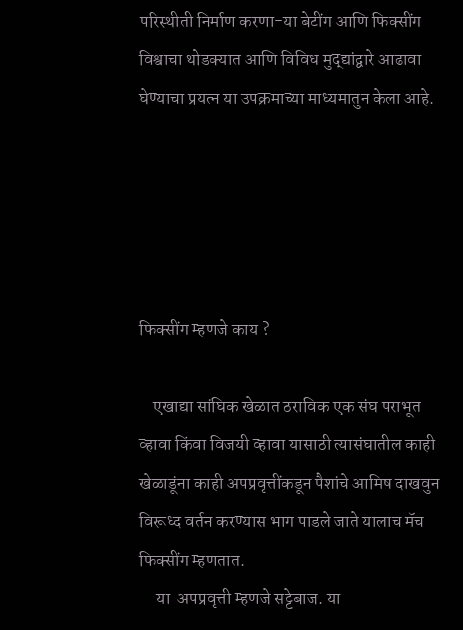परिस्थीती निर्माण करणा-या बेटींग आणि फिक्सींग विश्वाचा थोडक्यात आणि विविध मुद्द्यांद्वारे आढावा घेण्याचा प्रयत्न या उपक्रमाच्या माध्यमातुन केला आहे.





फिक्सींग म्हणजे काय ?

    एखाद्या सांघिक खेळात ठराविक एक संघ पराभूत व्हावा किंवा विजयी व्हावा यासाठी त्यासंघातील काही खेळाडूंना काही अपप्रवृत्तींकडून पैशांचे आमिष दाखवुन विरूध्द वर्तन करण्यास भाग पाडले जाते यालाच मॅच फिक्सींग म्हणतात.
     या  अपप्रवृत्ती म्हणजे सट्टेबाज. या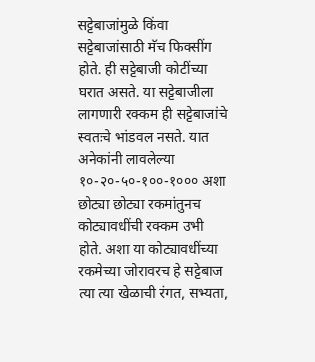सट्टेबाजांमुळे किंवा सट्टेबाजांसाठी मॅच फिक्सींग होते. ही सट्टेबाजी कोटींच्या घरात असते. या सट्टेबाजीला लागणारी रक्कम ही सट्टेबाजांचे स्वतःचे भांडवल नसते. यात अनेकांनी लावलेल्या १०-२०-५०-१००-१००० अशा छोट्या छोट्या रकमांतुनच कोट्यावधींची रक्कम उभी होते. अशा या कोट्यावधींच्या रकमेच्या जोरावरच हे सट्टेबाज त्या त्या खेळाची रंगत, सभ्यता,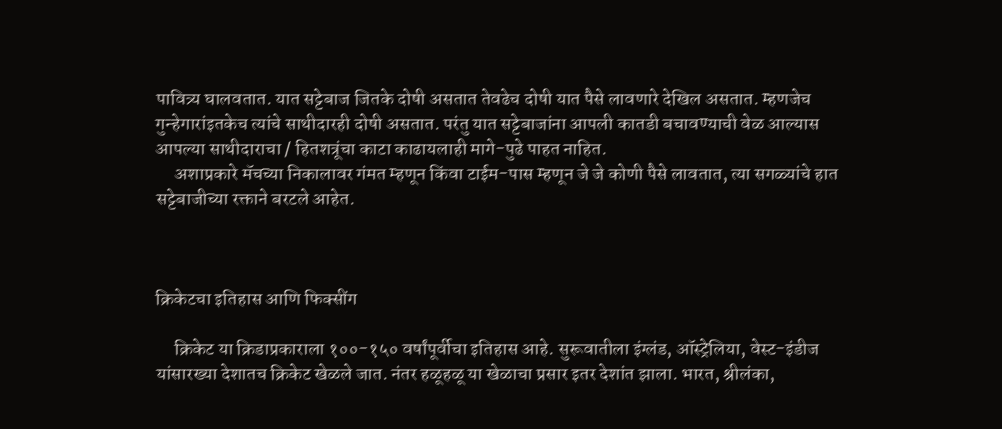पावित्र्य घालवतात. यात सट्टेबाज जितके दोषी असतात तेवढेच दोषी यात पैसे लावणारे देखिल असतात. म्हणजेच गुन्हेगारांइतकेच त्यांचे साथीदारही दोषी असतात. परंतु यात सट्टेबाजांना आपली कातडी बचावण्याची वेळ आल्यास आपल्या साथीदाराचा / हितशत्रूंचा काटा काढायलाही मागे-पुढे पाहत नाहित.
     अशाप्रकारे मॅचच्या निकालावर गंमत म्हणून किंवा टाईम-पास म्हणून जे जे कोणी पैसे लावतात, त्या सगळ्यांचे हात सट्टेबाजीच्या रक्ताने बरटले आहेत.



क्रिकेटचा इतिहास आणि फिक्सींग

     क्रिकेट या क्रिडाप्रकाराला १००-१५० वर्षांपूर्वीचा इतिहास आहे. सुरूवातीला इंग्लंड, ऑस्ट्रेलिया, वेस्ट-इंडीज यांसारख्या देशातच क्रिकेट खेळले जात. नंतर हळूहळू या खेळाचा प्रसार इतर देशांत झाला. भारत, श्रीलंका,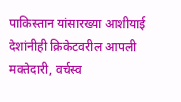पाकिस्तान यांसारख्या आशीयाई देशांनीही क्रिकेटवरील आपली मक्तेदारी, वर्चस्व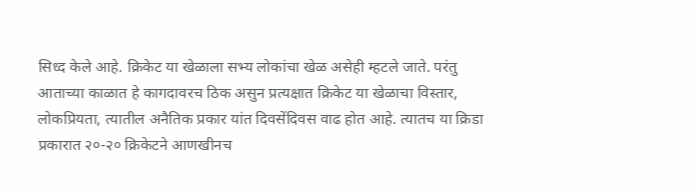सिध्द केले आहे. क्रिकेट या खेळाला सभ्य लोकांचा खेळ असेही म्हटले जाते. परंतु आताच्या काळात हे कागदावरच ठिक असुन प्रत्यक्षात क्रिकेट या खेळाचा विस्तार, लोकप्रियता, त्यातील अनैतिक प्रकार यांत दिवसेंदिवस वाढ होत आहे. त्यातच या क्रिडा प्रकारात २०-२० क्रिकेटने आणखीनच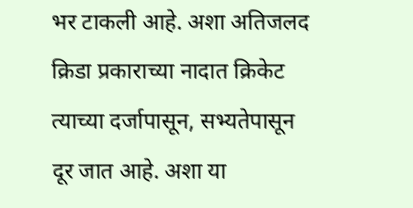भर टाकली आहे. अशा अतिजलद क्रिडा प्रकाराच्या नादात क्रिकेट त्याच्या दर्जापासून, सभ्यतेपासून दूर जात आहे. अशा या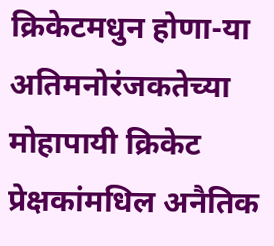क्रिकेटमधुन होणा-या अतिमनोरंजकतेच्या मोहापायी क्रिकेट प्रेक्षकांमधिल अनैतिक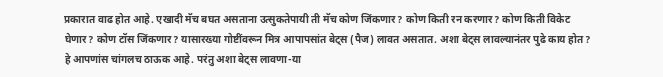प्रकारात वाढ होत आहे. एखादी मॅच बघत असताना उत्सुकतेपायी ती मॅच कोण जिंकणार? कोण किती रन करणार? कोण किती विकेट घेणार? कोण टॉस जिंकणार? यासारख्या गोष्टींवरून मित्र आपापसांत बेट्स (पैज) लावत असतात. अशा बेट्स लावल्यानंतर पुढे काय होत? हे आपणांस चांगलच ठाऊक आहे. परंतु अशा बेट्स लावणा-या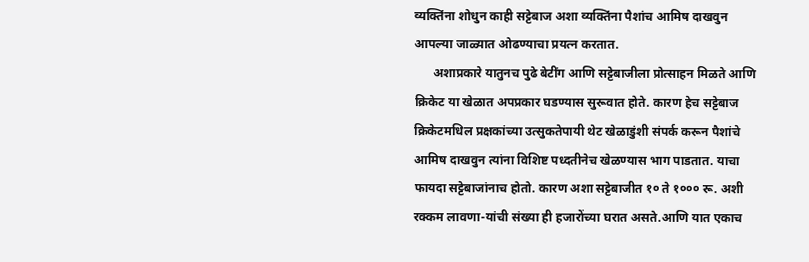व्यक्तिंना शोधुन काही सट्टेबाज अशा व्यक्तिंना पैशांच आमिष दाखवुन आपल्या जाळ्यात ओढण्याचा प्रयत्न करतात.
      अशाप्रकारे यातुनच पुढे बेटींग आणि सट्टेबाजीला प्रोत्साहन मिळते आणि क्रिकेट या खेळात अपप्रकार घडण्यास सुरूवात होते. कारण हेच सट्टेबाज क्रिकेटमधिल प्रक्षकांच्या उत्सुकतेपायी थेट खेळाडुंशी संपर्क करून पैशांचे आमिष दाखवुन त्यांना विशिष्ट पध्दतीनेच खेळण्यास भाग पाडतात. याचा फायदा सट्टेबाजांनाच होतो. कारण अशा सट्टेबाजीत १० ते १००० रू. अशी रक्कम लावणा-यांची संख्या ही हजारोंच्या घरात असते.आणि यात एकाच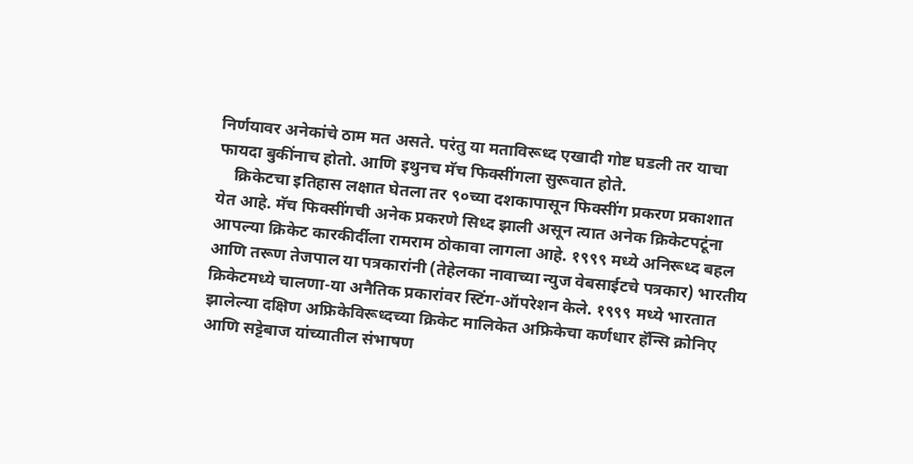निर्णयावर अनेकांचे ठाम मत असते. परंतु या मताविरूध्द एखादी गोष्ट घडली तर याचा फायदा बुकींनाच होतो. आणि इथुनच मॅच फिक्सींगला सुरूवात होते.
    क्रिकेटचा इतिहास लक्षात घेतला तर ९०च्या दशकापासून फिक्सींग प्रकरण प्रकाशात येत आहे. मॅच फिक्सींगची अनेक प्रकरणे सिध्द झाली असून त्यात अनेक क्रिकेटपटूंना आपल्या क्रिकेट कारकीर्दीला रामराम ठोकावा लागला आहे. १९९९ मध्ये अनिरूध्द बहल आणि तरूण तेजपाल या पत्रकारांनी (तेहेलका नावाच्या न्युज वेबसाईटचे पत्रकार) भारतीय क्रिकेटमध्ये चालणा-या अनैतिक प्रकारांवर स्टिंग-ऑपरेशन केले. १९९९ मध्ये भारतात झालेल्या दक्षिण अफ्रिकेविरूध्दच्या क्रिकेट मालिकेत अफ्रिकेचा कर्णधार हॅन्सि क्रोनिए आणि सट्टेबाज यांच्यातील संभाषण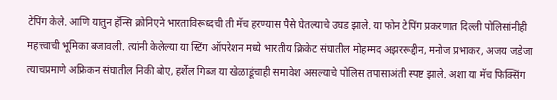टेपिंग केले. आणि यातुन हॅन्सि क्रोनिएने भारताविरूध्दची ती मॅच हरण्यास पैसे घेतल्याचे उघड झाले. या फोन टेपिंग प्रकरणात दिल्ली पोलिसांनीही महत्त्वाची भूमिका बजावली. त्यांनी केलेल्या या स्टिंग ऑपरेशन मध्ये भारतीय क्रिकेट संघातील मोहम्मद अझररूद्दीन, मनोज प्रभाकर, अजय जडेजा त्याचप्रमाणे अफ्रिकन संघातील निकी बोए, हर्शेल गिब्ज या खेळाडूंचाही समावेश असल्याचे पोलिस तपासाअंती स्पष्ट झाले. अशा या मॅच फिक्सिंग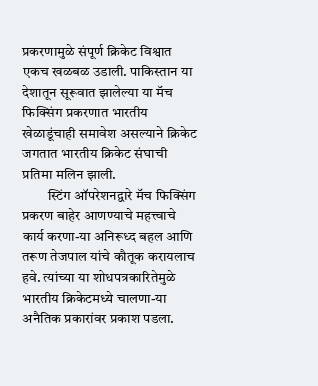प्रकरणामुळे संपूर्ण क्रिकेट विश्वात एकच खळबळ उडाली. पाकिस्तान या देशातून सूरूवात झालेल्या या मॅच फिक्सिंग प्रकरणात भारतीय खेळाडूंचाही समावेश असल्याने क्रिकेट जगतात भारतीय क्रिकेट संघाची प्रतिमा मलिन झाली.
         स्टिंग ऑपरेशनद्वारे मॅच फिक्सिंग प्रकरण बाहेर आणण्याचे महत्त्वाचे कार्य करणा-या अनिरूध्द बहल आणि तरूण तेजपाल यांचे कौतूक करायलाच हवे. त्यांच्या या शोधपत्रकारितेमुळे भारतीय क्रिकेटमध्ये चालणा-या अनैतिक प्रकारांवर प्रकाश पडला.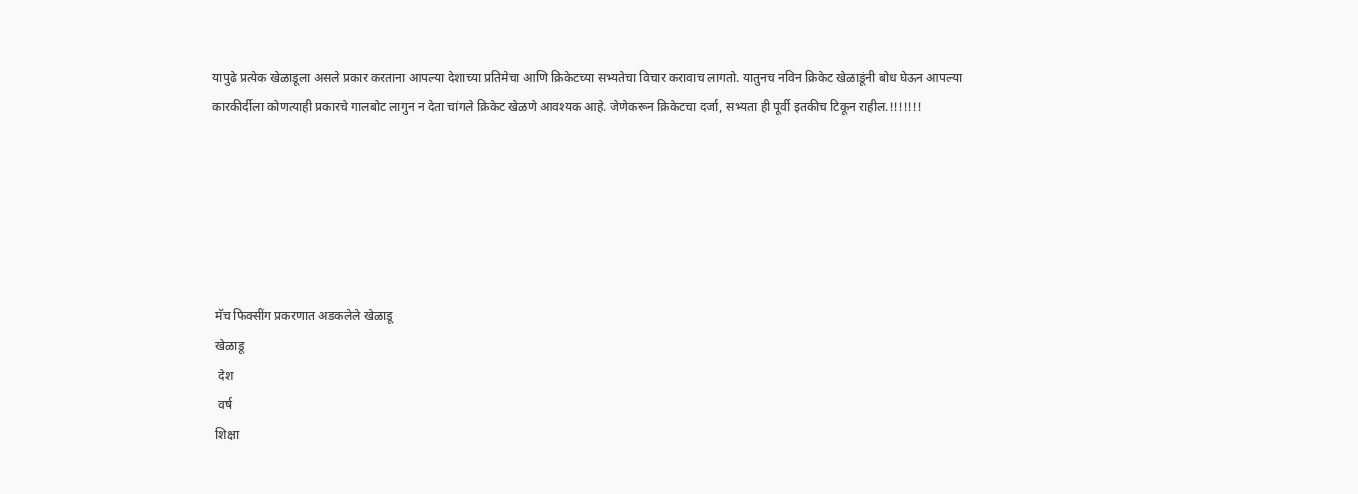यापुढे प्रत्येक खेळाडूला असले प्रकार करताना आपल्या देशाच्या प्रतिमेचा आणि क्रिकेटच्या सभ्यतेचा विचार करावाच लागतो. यातुनच नविन क्रिकेट खेळाडूंनी बोध घेऊन आपल्या कारकीर्दीला कोणत्याही प्रकारचे गालबोट लागुन न देता चांगले क्रिकेट खेळणे आवश्यक आहे. जेणेकरून क्रिकेटचा दर्जा, सभ्यता ही पूर्वी इतकीच टिकून राहील.!!!!!!!






 मॅच फिक्सींग प्रकरणात अडकलेले खेळाडू
 खेळाडू
  देश
  वर्ष
 शिक्षा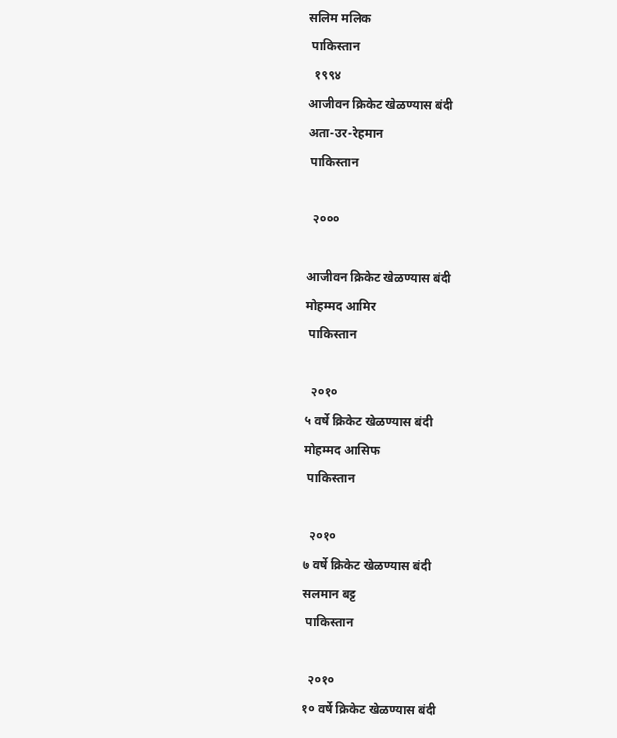सलिम मलिक
 पाकिस्तान
  १९९४
आजीवन क्रिकेट खेळण्यास बंदी
अता-उर-रेहमान
 पाकिस्तान

  २०००

आजीवन क्रिकेट खेळण्यास बंदी
मोहम्मद आमिर
 पाकिस्तान

  २०१०
५ वर्षे क्रिकेट खेळण्यास बंदी
मोहम्मद आसिफ
 पाकिस्तान

  २०१०
७ वर्षे क्रिकेट खेळण्यास बंदी
सलमान बट्ट
 पाकिस्तान

  २०१०
१० वर्षे क्रिकेट खेळण्यास बंदी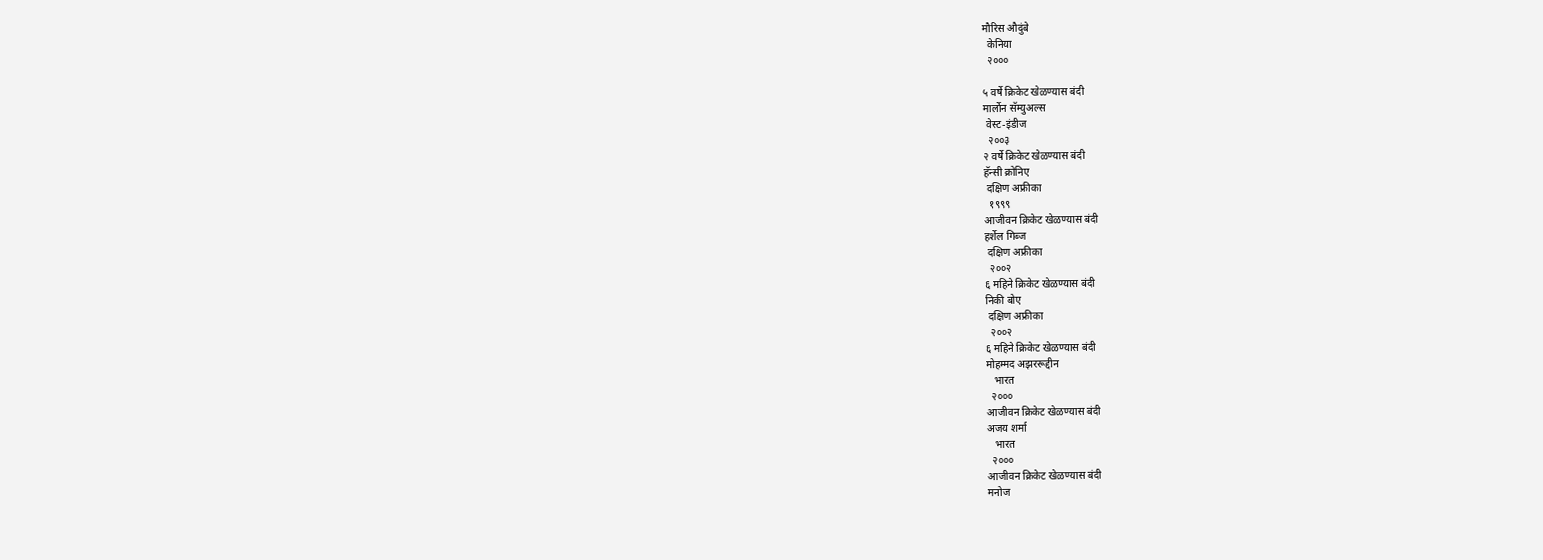मौरिस औदुंबे
  केनिया
  २०००

५ वर्षे क्रिकेट खेळण्यास बंदी
मार्लोन सॅम्युअल्स
 वेस्ट-इंडीज
  २००३
२ वर्षे क्रिकेट खेळण्यास बंदी
हॅन्सी क्रोनिए
 दक्षिण अफ्रीका
  १९९९
आजीवन क्रिकेट खेळण्यास बंदी
हर्शेल गिब्ज
 दक्षिण अफ्रीका
  २००२
६ महिने क्रिकेट खेळण्यास बंदी
निकी बोए
 दक्षिण अफ्रीका
  २००२
६ महिने क्रिकेट खेळण्यास बंदी
मोहम्मद अझररूद्दीन
   भारत
  २०००
आजीवन क्रिकेट खेळण्यास बंदी
अजय शर्मा
   भारत
  २०००
आजीवन क्रिकेट खेळण्यास बंदी
मनोज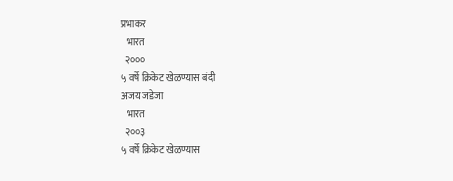प्रभाकर
   भारत
  २०००
५ वर्षे क्रिकेट खेळण्यास बंदी
अजय जडेजा
   भारत
  २००३
५ वर्षे क्रिकेट खेळण्यास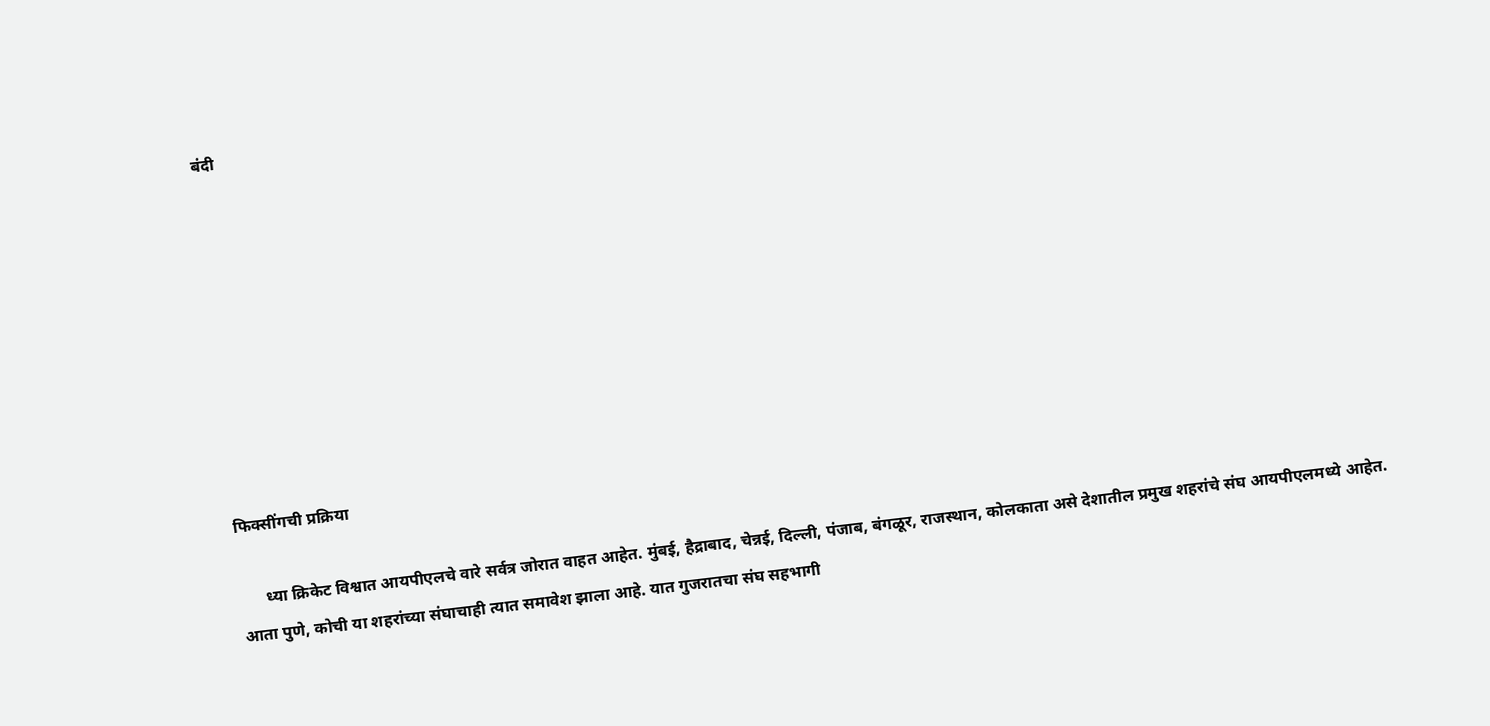बंदी









फिक्सींगची प्रक्रिया

      ध्या क्रिकेट विश्वात आयपीएलचे वारे सर्वत्र जोरात वाहत आहेत. मुंबई, हैद्राबाद, चेन्नई, दिल्ली, पंजाब, बंगळूर, राजस्थान, कोलकाता असे देशातील प्रमुख शहरांचे संघ आयपीएलमध्ये आहेत. आता पुणे, कोची या शहरांच्या संघाचाही त्यात समावेश झाला आहे. यात गुजरातचा संघ सहभागी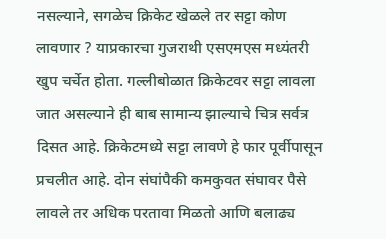नसल्याने, सगळेच क्रिकेट खेळले तर सट्टा कोण लावणार ? याप्रकारचा गुजराथी एसएमएस मध्यंतरी खुप चर्चेत होता. गल्लीबोळात क्रिकेटवर सट्टा लावला जात असल्याने ही बाब सामान्य झाल्याचे चित्र सर्वत्र दिसत आहे. क्रिकेटमध्ये सट्टा लावणे हे फार पूर्वीपासून प्रचलीत आहे. दोन संघांपैकी कमकुवत संघावर पैसे लावले तर अधिक परतावा मिळतो आणि बलाढ्य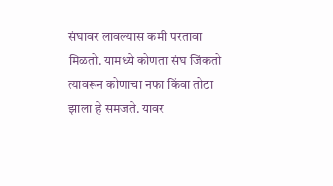संघावर लावल्यास कमी परतावा मिळतो. यामध्ये कोणता संघ जिंकतो त्यावरून कोणाचा नफा किंवा तोटा झाला हे समजते. यावर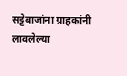सट्टेबाजांना ग्राहकांनी लावलेल्या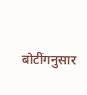बोटींगनुसार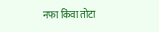नफा किंवा तोटा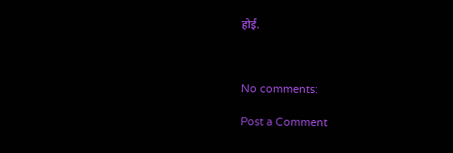होई.



No comments:

Post a Comment